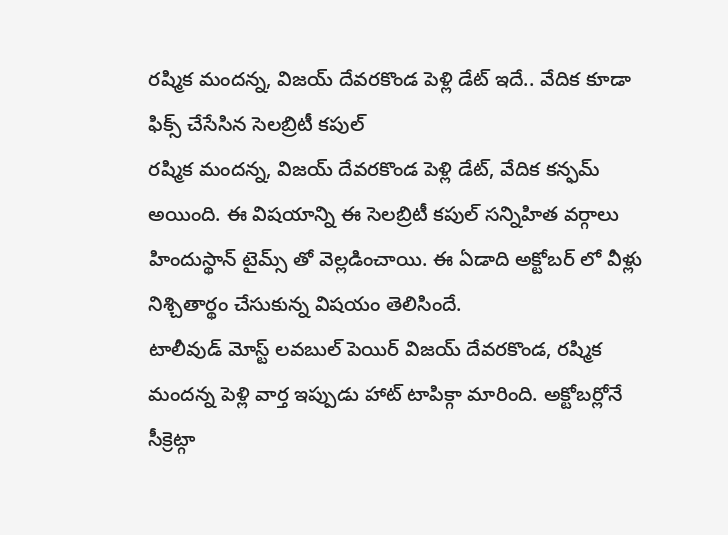రష్మిక మందన్న, విజయ్ దేవరకొండ పెళ్లి డేట్ ఇదే.. వేదిక కూడా ఫిక్స్ చేసేసిన సెలబ్రిటీ కపుల్
రష్మిక మందన్న, విజయ్ దేవరకొండ పెళ్లి డేట్, వేదిక కన్ఫమ్ అయింది. ఈ విషయాన్ని ఈ సెలబ్రిటీ కపుల్ సన్నిహిత వర్గాలు హిందుస్థాన్ టైమ్స్ తో వెల్లడించాయి. ఈ ఏడాది అక్టోబర్ లో వీళ్లు నిశ్చితార్థం చేసుకున్న విషయం తెలిసిందే.
టాలీవుడ్ మోస్ట్ లవబుల్ పెయిర్ విజయ్ దేవరకొండ, రష్మిక మందన్న పెళ్లి వార్త ఇప్పుడు హాట్ టాపిక్గా మారింది. అక్టోబర్లోనే సీక్రెట్గా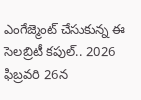ఎంగేజ్మెంట్ చేసుకున్న ఈ సెలబ్రిటీ కపుల్.. 2026 ఫిబ్రవరి 26న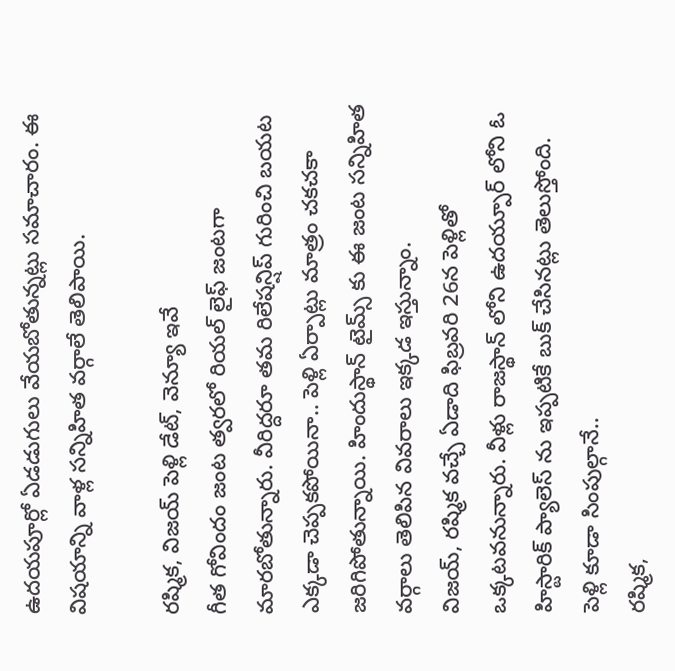ఉదయపూర్లో ఏడడుగులు వేయబోతున్నట్లు సమాచారం. ఈ విషయాన్ని వాళ్ల సన్నిహిత వర్గాలే తెలిపాయి.

రష్మిక, విజయ్ పెళ్లి డేట్, వెన్యూ ఇవే
గీత గోవిందం జంట త్వరలో రియల్ లైఫ్ జంటగా మారబోతున్నారు. వీరిద్దరూ తమ రిలేషన్షిప్ గురించి బయట ఎక్కడా చెప్పకపోయినా.. పెళ్లి ఏర్పాట్లు మాత్రం చకచకా జరిగిపోతున్నాయి. హిందుస్థాన్ టైమ్స్ కు ఈ జంట సన్నిహిత వర్గాలు తెలిపిన వివరాలు ఇక్కడ ఇస్తున్నాం.
విజయ్, రష్మిక వచ్చే ఏడాది ఫిబ్రవరి 26న పెళ్లితో ఒక్కటవనున్నారు. వీళ్లు రాజస్థాన్ లోని ఉదయ్పూర్ లోని ఓ హిస్టారిక్ ప్యాలెస్ ను ఇప్పటికే బుక్ చేసినట్లు తెలుస్తోంది.
పెళ్లి కూడా సింపుల్గానే..
రష్మిక,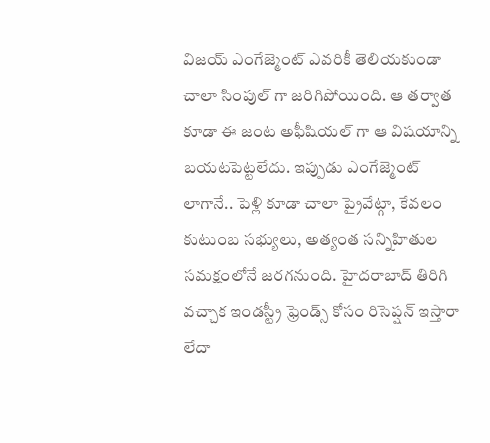విజయ్ ఎంగేజ్మెంట్ ఎవరికీ తెలియకుండా చాలా సింపుల్ గా జరిగిపోయింది. ఆ తర్వాత కూడా ఈ జంట అఫీషియల్ గా ఆ విషయాన్ని బయటపెట్టలేదు. ఇప్పుడు ఎంగేజ్మెంట్ లాగానే.. పెళ్లి కూడా చాలా ప్రైవేట్గా, కేవలం కుటుంబ సభ్యులు, అత్యంత సన్నిహితుల సమక్షంలోనే జరగనుంది. హైదరాబాద్ తిరిగి వచ్చాక ఇండస్ట్రీ ఫ్రెండ్స్ కోసం రిసెప్షన్ ఇస్తారా లేదా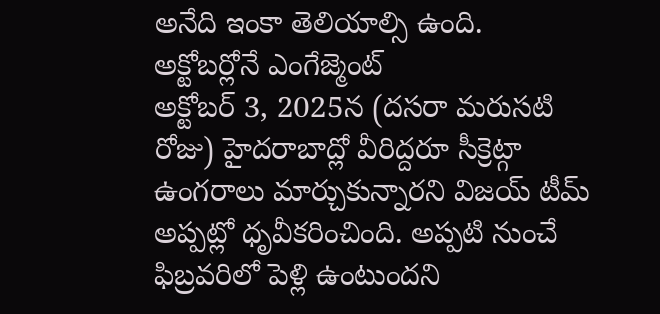అనేది ఇంకా తెలియాల్సి ఉంది.
అక్టోబర్లోనే ఎంగేజ్మెంట్
అక్టోబర్ 3, 2025న (దసరా మరుసటి రోజు) హైదరాబాద్లో వీరిద్దరూ సీక్రెట్గా ఉంగరాలు మార్చుకున్నారని విజయ్ టీమ్ అప్పట్లో ధృవీకరించింది. అప్పటి నుంచే ఫిబ్రవరిలో పెళ్లి ఉంటుందని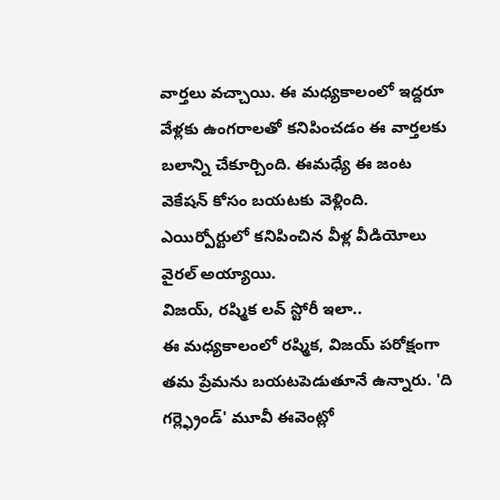వార్తలు వచ్చాయి. ఈ మధ్యకాలంలో ఇద్దరూ వేళ్లకు ఉంగరాలతో కనిపించడం ఈ వార్తలకు బలాన్ని చేకూర్చింది. ఈమధ్యే ఈ జంట వెకేషన్ కోసం బయటకు వెళ్లింది. ఎయిర్పోర్టులో కనిపించిన వీళ్ల వీడియోలు వైరల్ అయ్యాయి.
విజయ్, రష్మిక లవ్ స్టోరీ ఇలా..
ఈ మధ్యకాలంలో రష్మిక, విజయ్ పరోక్షంగా తమ ప్రేమను బయటపెడుతూనే ఉన్నారు. 'ది గర్ల్ఫ్రెండ్' మూవీ ఈవెంట్లో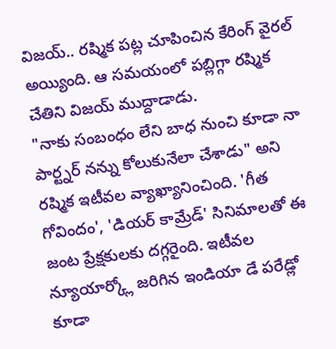విజయ్.. రష్మిక పట్ల చూపించిన కేరింగ్ వైరల్ అయ్యింది. ఆ సమయంలో పబ్లిగ్గా రష్మిక చేతిని విజయ్ ముద్దాడాడు.
"నాకు సంబంధం లేని బాధ నుంచి కూడా నా పార్ట్నర్ నన్ను కోలుకునేలా చేశాడు" అని రష్మిక ఇటీవల వ్యాఖ్యానించింది. 'గీత గోవిందం', 'డియర్ కామ్రేడ్' సినిమాలతో ఈ జంట ప్రేక్షకులకు దగ్గరైంది. ఇటీవల న్యూయార్క్లో జరిగిన ఇండియా డే పరేడ్లో కూడా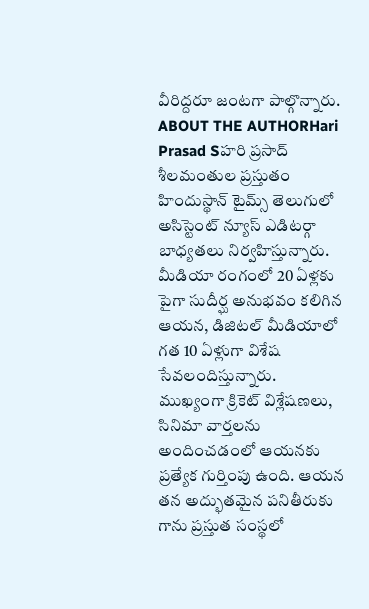వీరిద్దరూ జంటగా పాల్గొన్నారు.
ABOUT THE AUTHORHari Prasad Sహరి ప్రసాద్ శీలమంతుల ప్రస్తుతం హిందుస్థాన్ టైమ్స్ తెలుగులో అసిస్టెంట్ న్యూస్ ఎడిటర్గా బాధ్యతలు నిర్వహిస్తున్నారు. మీడియా రంగంలో 20 ఏళ్లకు పైగా సుదీర్ఘ అనుభవం కలిగిన ఆయన, డిజిటల్ మీడియాలో గత 10 ఏళ్లుగా విశేష సేవలందిస్తున్నారు. ముఖ్యంగా క్రికెట్ విశ్లేషణలు, సినిమా వార్తలను అందించడంలో ఆయనకు ప్రత్యేక గుర్తింపు ఉంది. ఆయన తన అద్భుతమైన పనితీరుకు గాను ప్రస్తుత సంస్థలో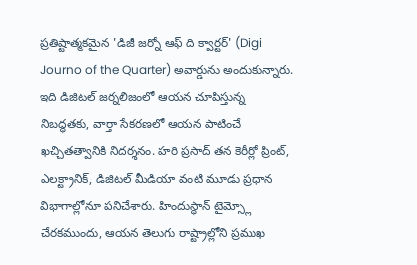ప్రతిష్టాత్మకమైన 'డిజీ జర్నో ఆఫ్ ది క్వార్టర్' (Digi Journo of the Quarter) అవార్డును అందుకున్నారు. ఇది డిజిటల్ జర్నలిజంలో ఆయన చూపిస్తున్న నిబద్ధతకు, వార్తా సేకరణలో ఆయన పాటించే ఖచ్చితత్వానికి నిదర్శనం. హరి ప్రసాద్ తన కెరీర్లో ప్రింట్, ఎలక్ట్రానిక్, డిజిటల్ మీడియా వంటి మూడు ప్రధాన విభాగాల్లోనూ పనిచేశారు. హిందుస్థాన్ టైమ్స్లో చేరకముందు, ఆయన తెలుగు రాష్ట్రాల్లోని ప్రముఖ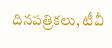దినపత్రికలు, టీవీ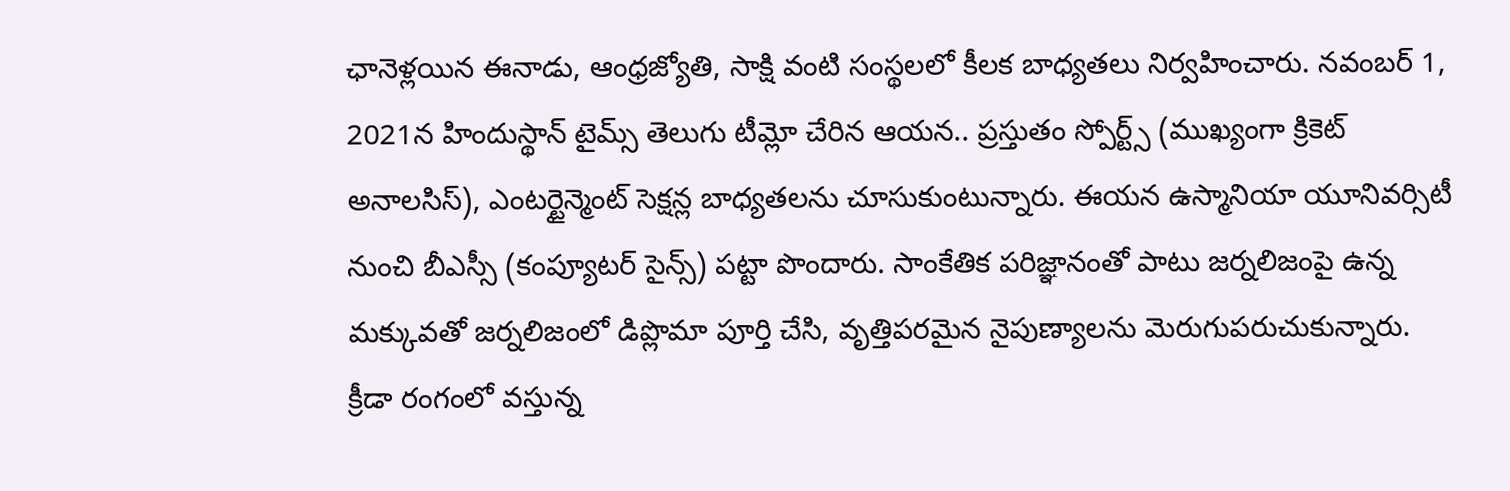ఛానెళ్లయిన ఈనాడు, ఆంధ్రజ్యోతి, సాక్షి వంటి సంస్థలలో కీలక బాధ్యతలు నిర్వహించారు. నవంబర్ 1, 2021న హిందుస్థాన్ టైమ్స్ తెలుగు టీమ్లో చేరిన ఆయన.. ప్రస్తుతం స్పోర్ట్స్ (ముఖ్యంగా క్రికెట్ అనాలసిస్), ఎంటర్టైన్మెంట్ సెక్షన్ల బాధ్యతలను చూసుకుంటున్నారు. ఈయన ఉస్మానియా యూనివర్సిటీ నుంచి బీఎస్సీ (కంప్యూటర్ సైన్స్) పట్టా పొందారు. సాంకేతిక పరిజ్ఞానంతో పాటు జర్నలిజంపై ఉన్న మక్కువతో జర్నలిజంలో డిప్లొమా పూర్తి చేసి, వృత్తిపరమైన నైపుణ్యాలను మెరుగుపరుచుకున్నారు. క్రీడా రంగంలో వస్తున్న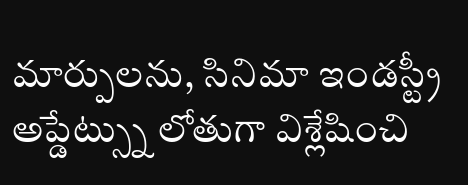మార్పులను, సినిమా ఇండస్ట్రీ అప్డేట్స్ను లోతుగా విశ్లేషించి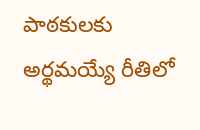పాఠకులకు అర్థమయ్యే రీతిలో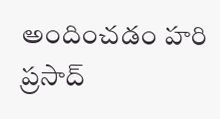అందించడం హరి ప్రసాద్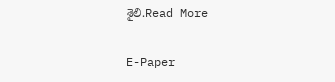శైలి.Read More

E-Paper